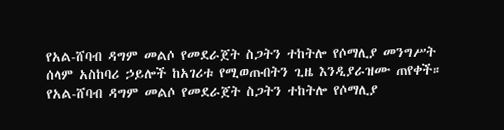የአል-ሸባብ ዳግም መልሶ የመደራጀት ስጋትን ተከትሎ የሶማሊያ መንግሥት ሰላም አስከባሪ ኃይሎች ከአገሪቱ የሚወጡበትን ጊዜ እንዲያራዝሙ ጠየቀች።
የአል-ሸባብ ዳግም መልሶ የመደራጀት ስጋትን ተከትሎ የሶማሊያ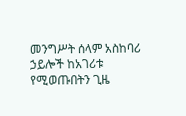መንግሥት ሰላም አስከባሪ ኃይሎች ከአገሪቱ የሚወጡበትን ጊዜ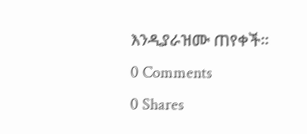እንዲያራዝሙ ጠየቀች።
0 Comments
0 Shares